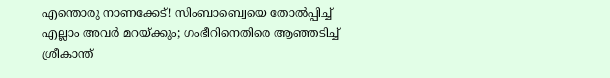എന്തൊരു നാണക്കേട്! സിംബാബ്വെയെ തോൽപ്പിച്ച് എല്ലാം അവർ മറയ്ക്കും; ഗംഭീറിനെതിരെ ആഞ്ഞടിച്ച് ശ്രീകാന്ത്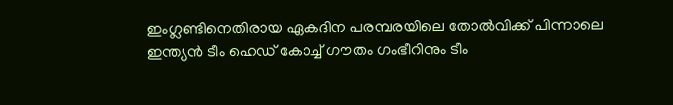ഇംഗ്ലണ്ടിനെതിരായ ഏകദിന പരമ്പരയിലെ തോൽവിക്ക് പിന്നാലെ ഇന്ത്യൻ ടീം ഹെഡ് കോച്ച് ഗൗതം ഗംഭീറിനും ടീം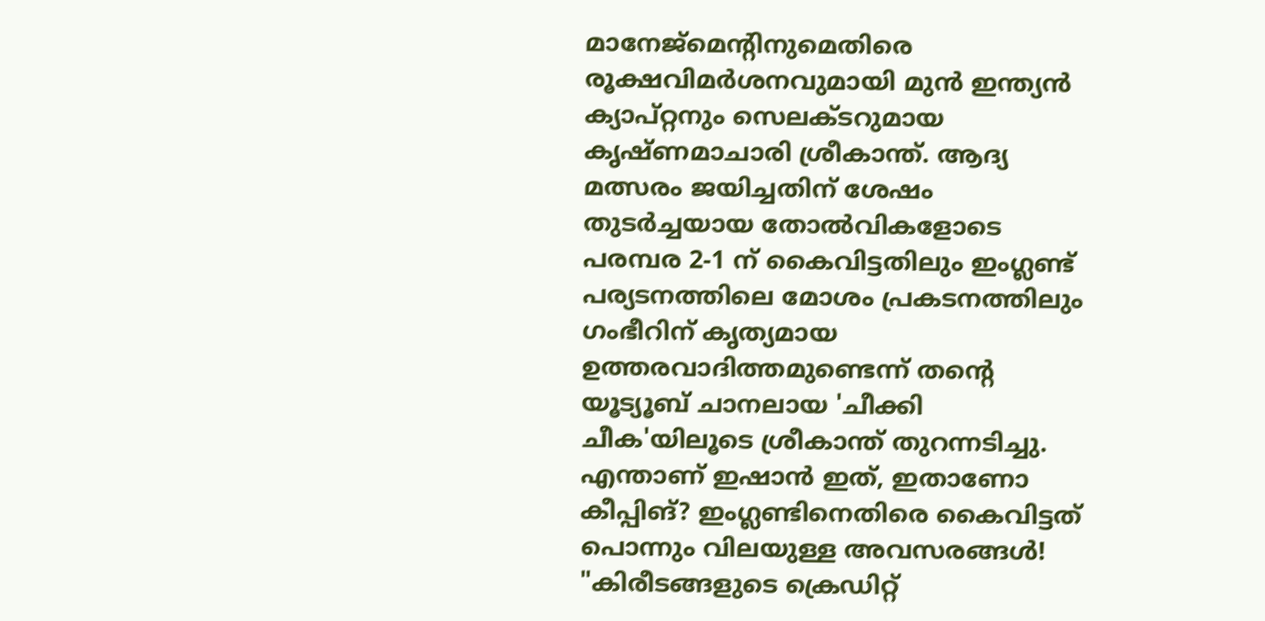മാനേജ്മെന്റിനുമെതിരെ രൂക്ഷവിമർശനവുമായി മുൻ ഇന്ത്യൻ ക്യാപ്റ്റനും സെലക്ടറുമായ കൃഷ്ണമാചാരി ശ്രീകാന്ത്. ആദ്യ മത്സരം ജയിച്ചതിന് ശേഷം തുടർച്ചയായ തോൽവികളോടെ പരമ്പര 2-1 ന് കൈവിട്ടതിലും ഇംഗ്ലണ്ട് പര്യടനത്തിലെ മോശം പ്രകടനത്തിലും ഗംഭീറിന് കൃത്യമായ ഉത്തരവാദിത്തമുണ്ടെന്ന് തന്റെ യൂട്യൂബ് ചാനലായ 'ചീക്കി ചീക'യിലൂടെ ശ്രീകാന്ത് തുറന്നടിച്ചു.
എന്താണ് ഇഷാൻ ഇത്, ഇതാണോ കീപ്പിങ്? ഇംഗ്ലണ്ടിനെതിരെ കൈവിട്ടത് പൊന്നും വിലയുള്ള അവസരങ്ങൾ!
"കിരീടങ്ങളുടെ ക്രെഡിറ്റ്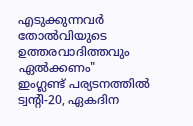എടുക്കുന്നവർ തോൽവിയുടെ ഉത്തരവാദിത്തവും ഏൽക്കണം"
ഇംഗ്ലണ്ട് പര്യടനത്തിൽ ട്വന്റി-20, ഏകദിന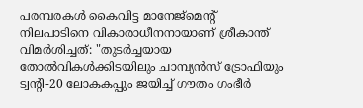പരമ്പരകൾ കൈവിട്ട മാനേജ്മെന്റ് നിലപാടിനെ വികാരാധീനനായാണ് ശ്രീകാന്ത് വിമർശിച്ചത്: "തുടർച്ചയായ തോൽവികൾക്കിടയിലും ചാമ്പ്യൻസ് ട്രോഫിയും ട്വന്റി-20 ലോകകപ്പും ജയിച്ച് ഗൗതം ഗംഭീർ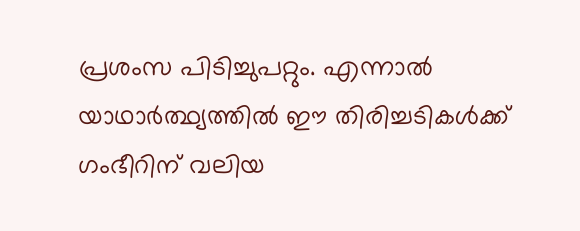പ്രശംസ പിടിച്ചുപറ്റും. എന്നാൽ യാഥാർത്ഥ്യത്തിൽ ഈ തിരിച്ചടികൾക്ക് ഗംഭീറിന് വലിയ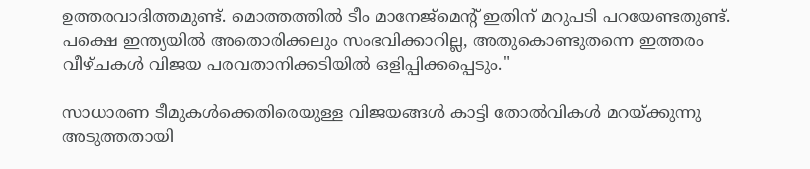ഉത്തരവാദിത്തമുണ്ട്. മൊത്തത്തിൽ ടീം മാനേജ്മെന്റ് ഇതിന് മറുപടി പറയേണ്ടതുണ്ട്. പക്ഷെ ഇന്ത്യയിൽ അതൊരിക്കലും സംഭവിക്കാറില്ല, അതുകൊണ്ടുതന്നെ ഇത്തരം വീഴ്ചകൾ വിജയ പരവതാനിക്കടിയിൽ ഒളിപ്പിക്കപ്പെടും."

സാധാരണ ടീമുകൾക്കെതിരെയുള്ള വിജയങ്ങൾ കാട്ടി തോൽവികൾ മറയ്ക്കുന്നു
അടുത്തതായി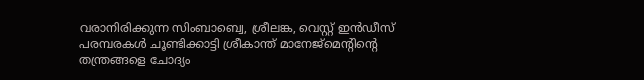വരാനിരിക്കുന്ന സിംബാബ്വെ, ശ്രീലങ്ക, വെസ്റ്റ് ഇൻഡീസ് പരമ്പരകൾ ചൂണ്ടിക്കാട്ടി ശ്രീകാന്ത് മാനേജ്മെന്റിന്റെ തന്ത്രങ്ങളെ ചോദ്യം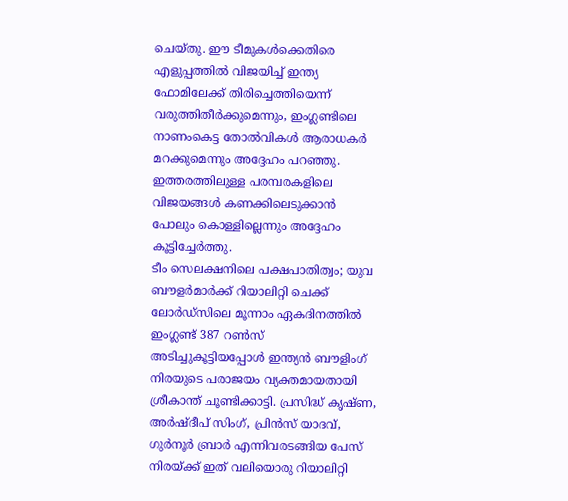ചെയ്തു. ഈ ടീമുകൾക്കെതിരെ എളുപ്പത്തിൽ വിജയിച്ച് ഇന്ത്യ ഫോമിലേക്ക് തിരിച്ചെത്തിയെന്ന് വരുത്തിതീർക്കുമെന്നും, ഇംഗ്ലണ്ടിലെ നാണംകെട്ട തോൽവികൾ ആരാധകർ മറക്കുമെന്നും അദ്ദേഹം പറഞ്ഞു. ഇത്തരത്തിലുള്ള പരമ്പരകളിലെ വിജയങ്ങൾ കണക്കിലെടുക്കാൻ പോലും കൊള്ളില്ലെന്നും അദ്ദേഹം കൂട്ടിച്ചേർത്തു.
ടീം സെലക്ഷനിലെ പക്ഷപാതിത്വം; യുവ ബൗളർമാർക്ക് റിയാലിറ്റി ചെക്ക്
ലോർഡ്സിലെ മൂന്നാം ഏകദിനത്തിൽ ഇംഗ്ലണ്ട് 387 റൺസ് അടിച്ചുകൂട്ടിയപ്പോൾ ഇന്ത്യൻ ബൗളിംഗ് നിരയുടെ പരാജയം വ്യക്തമായതായി ശ്രീകാന്ത് ചൂണ്ടിക്കാട്ടി. പ്രസിദ്ധ് കൃഷ്ണ, അർഷ്ദീപ് സിംഗ്, പ്രിൻസ് യാദവ്, ഗുർനൂർ ബ്രാർ എന്നിവരടങ്ങിയ പേസ് നിരയ്ക്ക് ഇത് വലിയൊരു റിയാലിറ്റി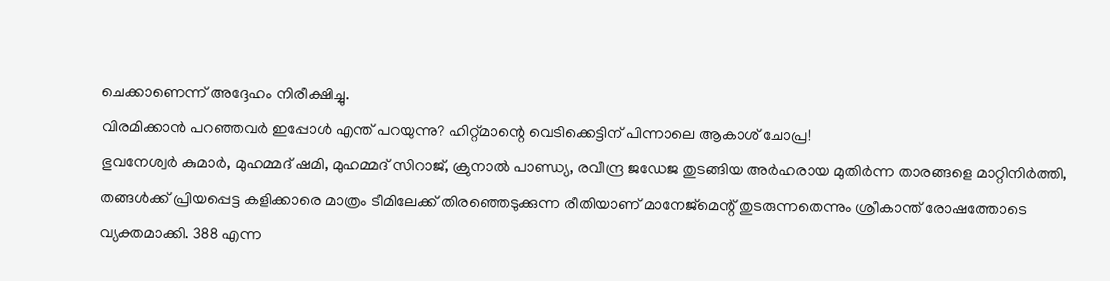ചെക്കാണെന്ന് അദ്ദേഹം നിരീക്ഷിച്ചു.
വിരമിക്കാൻ പറഞ്ഞവർ ഇപ്പോൾ എന്ത് പറയുന്നു? ഹിറ്റ്മാന്റെ വെടിക്കെട്ടിന് പിന്നാലെ ആകാശ് ചോപ്ര!
ഭുവനേശ്വർ കുമാർ, മുഹമ്മദ് ഷമി, മുഹമ്മദ് സിറാജ്, ക്രുനാൽ പാണ്ഡ്യ, രവീന്ദ്ര ജഡേജ തുടങ്ങിയ അർഹരായ മുതിർന്ന താരങ്ങളെ മാറ്റിനിർത്തി, തങ്ങൾക്ക് പ്രിയപ്പെട്ട കളിക്കാരെ മാത്രം ടീമിലേക്ക് തിരഞ്ഞെടുക്കുന്ന രീതിയാണ് മാനേജ്മെന്റ് തുടരുന്നതെന്നും ശ്രീകാന്ത് രോഷത്തോടെ വ്യക്തമാക്കി. 388 എന്ന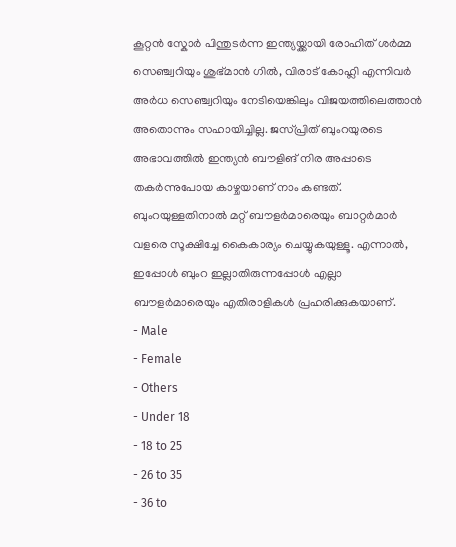കൂറ്റൻ സ്കോർ പിന്തുടർന്ന ഇന്ത്യയ്ക്കായി രോഹിത് ശർമ്മ സെഞ്ച്വറിയും ശുഭ്മാൻ ഗിൽ, വിരാട് കോഹ്ലി എന്നിവർ അർധ സെഞ്ച്വറിയും നേടിയെങ്കിലും വിജയത്തിലെത്താൻ അതൊന്നും സഹായിച്ചില്ല. ജസ്പ്രിത് ബുംറയുരടെ അഭാവത്തിൽ ഇന്ത്യൻ ബൗളിങ് നിര അപ്പാടെ തകർന്നുപോയ കാഴ്ചയാണ് നാം കണ്ടത്. ബുംറയുള്ളതിനാൽ മറ്റ് ബൗളർമാരെയും ബാറ്റർമാർ വളരെ സൂക്ഷിച്ചേ കൈകാര്യം ചെയ്യുകയുള്ളൂ. എന്നാൽ, ഇപ്പോൾ ബുംറ ഇല്ലാതിരുന്നപ്പോൾ എല്ലാ ബൗളർമാരെയും എതിരാളികൾ പ്രഹരിക്കുകയാണ്.
- Male
- Female
- Others
- Under 18
- 18 to 25
- 26 to 35
- 36 to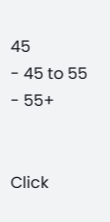45
- 45 to 55
- 55+


Click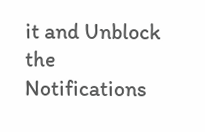it and Unblock the Notifications